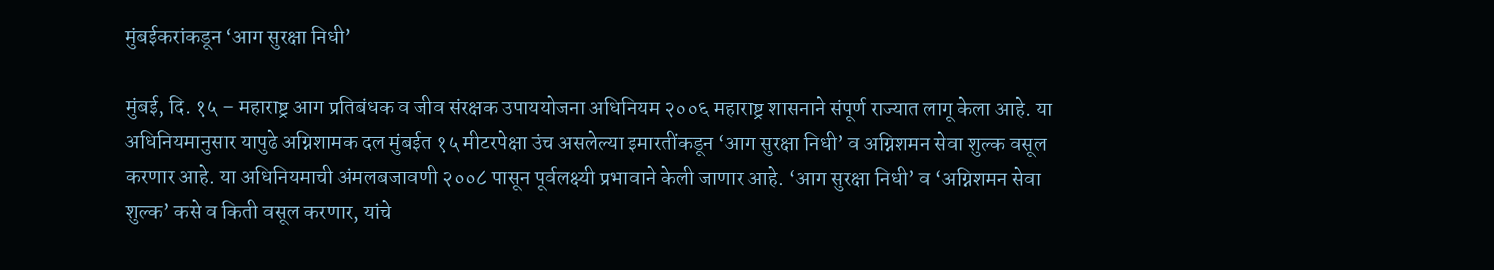मुंबईकरांकडून ‘आग सुरक्षा निधी’

मुंबई, दि. १५ – महाराष्ट्र आग प्रतिबंधक व जीव संरक्षक उपाययोजना अधिनियम २००६ महाराष्ट्र शासनाने संपूर्ण राज्यात लागू केला आहे. या अधिनियमानुसार यापुढे अग्निशामक दल मुंबईत १५ मीटरपेक्षा उंच असलेल्या इमारतींकडून ‘आग सुरक्षा निधी’ व अग्निशमन सेवा शुल्क वसूल करणार आहे. या अधिनियमाची अंमलबजावणी २००८ पासून पूर्वलक्ष्यी प्रभावाने केली जाणार आहे. ‘आग सुरक्षा निधी’ व ‘अग्निशमन सेवा शुल्क’ कसे व किती वसूल करणार, यांचे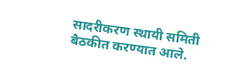सादरीकरण स्थायी समिती बैठकीत करण्यात आले.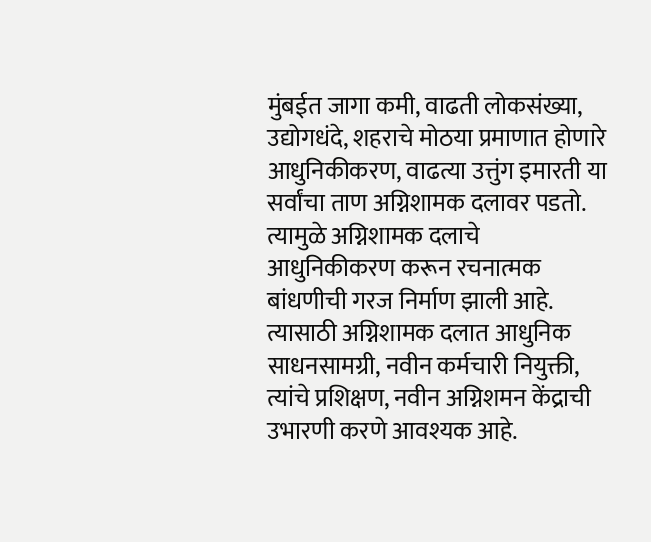मुंबईत जागा कमी, वाढती लोकसंख्या, उद्योगधंदे, शहराचे मोठया प्रमाणात होणारे आधुनिकीकरण, वाढत्या उत्तुंग इमारती या सर्वांचा ताण अग्निशामक दलावर पडतो. त्यामुळे अग्निशामक दलाचे आधुनिकीकरण करून रचनात्मक बांधणीची गरज निर्माण झाली आहे. त्यासाठी अग्निशामक दलात आधुनिक साधनसामग्री, नवीन कर्मचारी नियुक्ती, त्यांचे प्रशिक्षण, नवीन अग्निशमन केंद्राची उभारणी करणे आवश्यक आहे.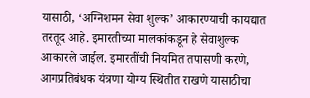यासाठी, ‘अग्निशमन सेवा शुल्क’ आकारण्याची कायद्यात तरतूद आहे. इमारतीच्या मालकांकडून हे सेवाशुल्क आकारले जाईल. इमारतींची नियमित तपासणी करणे, आगप्रतिबंधक यंत्रणा योग्य स्थितीत राखणे यासाठीचा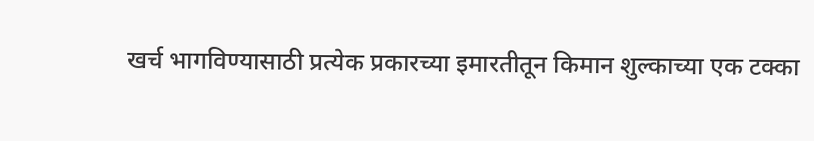खर्च भागविण्यासाठी प्रत्येक प्रकारच्या इमारतीतून किमान शुल्काच्या एक टक्का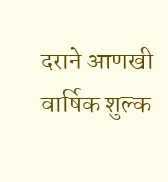दराने आणखी वार्षिक शुल्क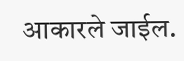आकारले जाईल.